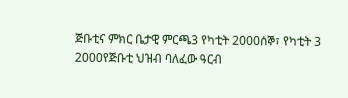ጅቡቲና ምክር ቤታዊ ምርጫ3 የካቲት 2000ሰኞ፣ የካቲት 3 2000የጅቡቲ ህዝብ ባለፈው ዓርብ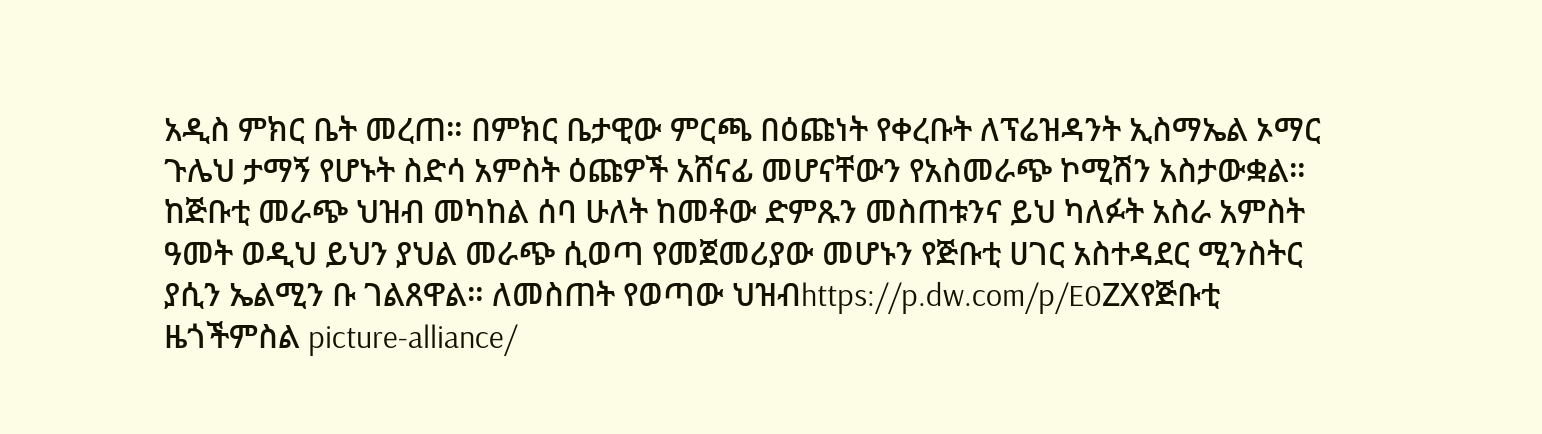አዲስ ምክር ቤት መረጠ። በምክር ቤታዊው ምርጫ በዕጩነት የቀረቡት ለፕሬዝዳንት ኢስማኤል ኦማር ጉሌህ ታማኝ የሆኑት ስድሳ አምስት ዕጩዎች አሸናፊ መሆናቸውን የአስመራጭ ኮሚሽን አስታውቋል። ከጅቡቲ መራጭ ህዝብ መካከል ሰባ ሁለት ከመቶው ድምጹን መስጠቱንና ይህ ካለፉት አስራ አምስት ዓመት ወዲህ ይህን ያህል መራጭ ሲወጣ የመጀመሪያው መሆኑን የጅቡቲ ሀገር አስተዳደር ሚንስትር ያሲን ኤልሚን ቡ ገልጸዋል። ለመስጠት የወጣው ህዝብhttps://p.dw.com/p/E0ZXየጅቡቲ ዜጎችምስል picture-alliance/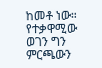ከመቶ ነው። የተቃዋሚው ወገን ግን ምርጫውን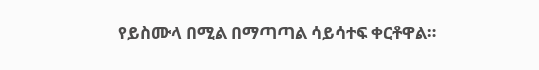የይስሙላ በሚል በማጣጣል ሳይሳተፍ ቀርቶዋል።